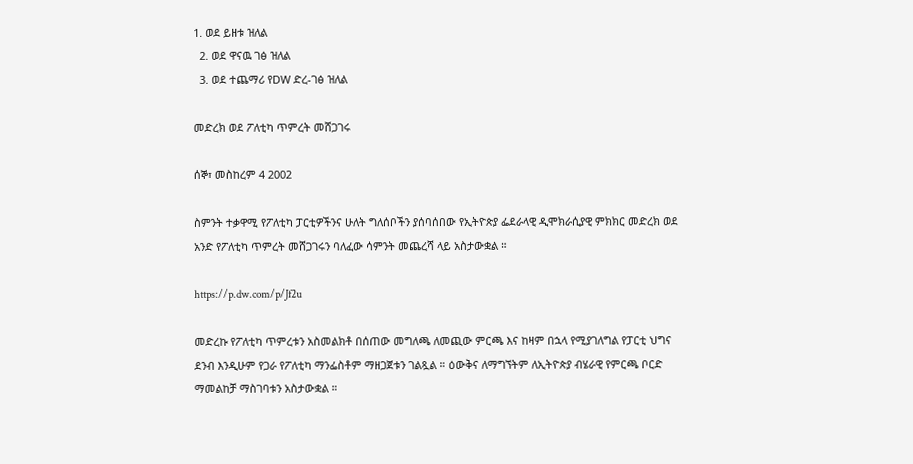1. ወደ ይዘቱ ዝለል
  2. ወደ ዋናዉ ገፅ ዝለል
  3. ወደ ተጨማሪ የDW ድረ-ገፅ ዝለል

መድረክ ወደ ፖለቲካ ጥምረት መሸጋገሩ

ሰኞ፣ መስከረም 4 2002

ስምንት ተቃዋሚ የፖለቲካ ፓርቲዎችንና ሁለት ግለሰቦችን ያሰባሰበው የኢትዮጵያ ፌደራላዊ ዲሞክራሲያዊ ምክክር መድረክ ወደ አንድ የፖለቲካ ጥምረት መሸጋገሩን ባለፈው ሳምንት መጨረሻ ላይ አስታውቋል ።

https://p.dw.com/p/Jf2u

መድረኩ የፖለቲካ ጥምረቱን አስመልክቶ በሰጠው መግለጫ ለመጪው ምርጫ እና ከዛም በኋላ የሚያገለግል የፓርቲ ህግና ደንብ እንዲሁም የጋራ የፖለቲካ ማንፌስቶም ማዘጋጀቱን ገልጿል ። ዕውቅና ለማግኘትም ለኢትዮጵያ ብሄራዊ የምርጫ ቦርድ ማመልከቻ ማስገባቱን አስታውቋል ።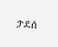ታደሰ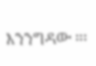እንንግዳው ።፡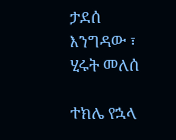ታደሰ እንግዳው ፣ ሂሩት መለሰ

ተክሌ የኋላ